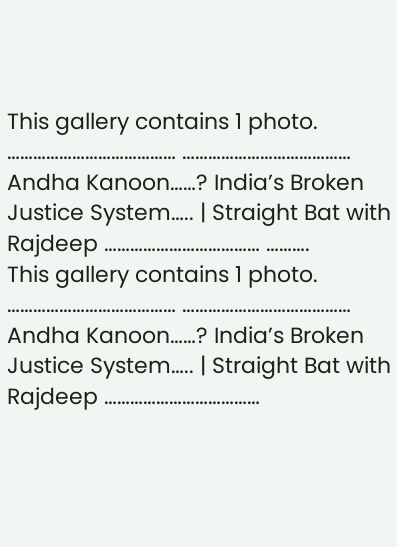This gallery contains 1 photo.
………………………………… ………………………………… Andha Kanoon……? India’s Broken Justice System….. | Straight Bat with Rajdeep ……………………………… ……….
This gallery contains 1 photo.
………………………………… ………………………………… Andha Kanoon……? India’s Broken Justice System….. | Straight Bat with Rajdeep ………………………………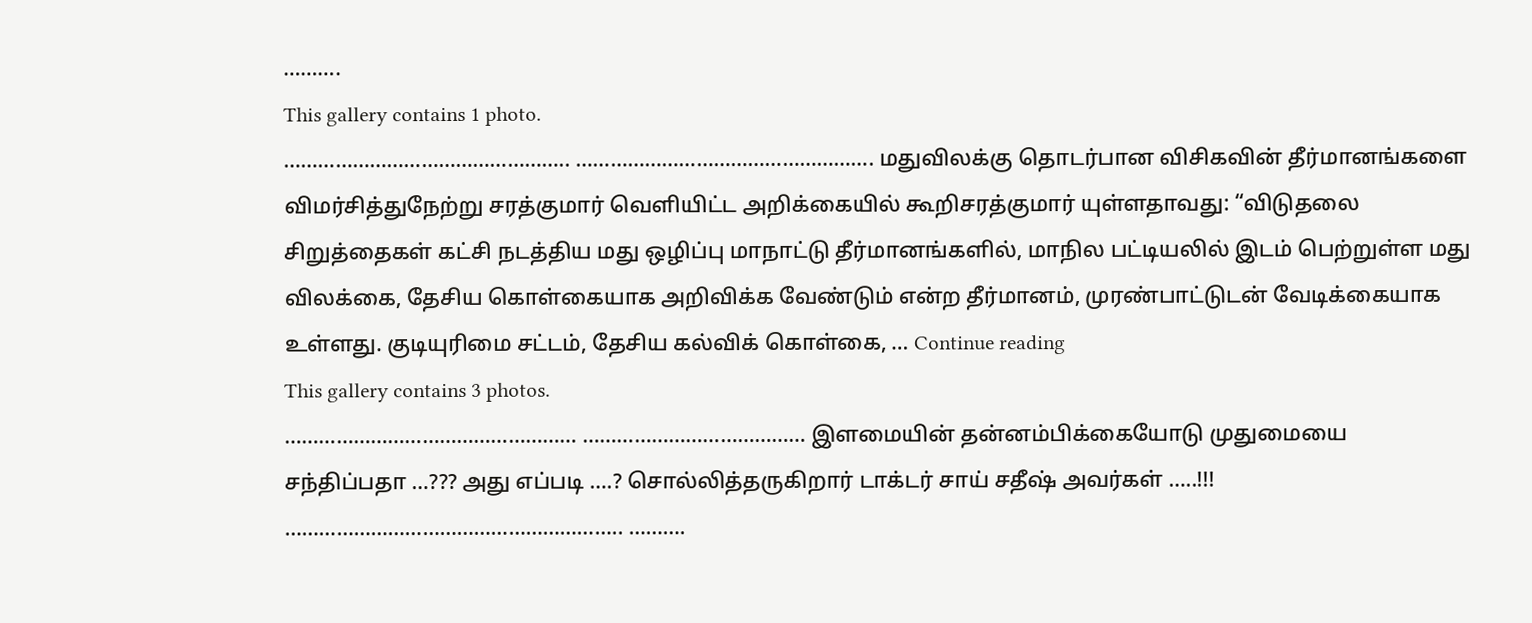……….
This gallery contains 1 photo.
………………………………………….. ……………………………………………. மதுவிலக்கு தொடர்பான விசிகவின் தீர்மானங்களை விமர்சித்துநேற்று சரத்குமார் வெளியிட்ட அறிக்கையில் கூறிசரத்குமார் யுள்ளதாவது: “விடுதலை சிறுத்தைகள் கட்சி நடத்திய மது ஒழிப்பு மாநாட்டு தீர்மானங்களில், மாநில பட்டியலில் இடம் பெற்றுள்ள மது விலக்கை, தேசிய கொள்கையாக அறிவிக்க வேண்டும் என்ற தீர்மானம், முரண்பாட்டுடன் வேடிக்கையாக உள்ளது. குடியுரிமை சட்டம், தேசிய கல்விக் கொள்கை, … Continue reading
This gallery contains 3 photos.
…………………………………………… ………………………………… இளமையின் தன்னம்பிக்கையோடு முதுமையை சந்திப்பதா …??? அது எப்படி ….? சொல்லித்தருகிறார் டாக்டர் சாய் சதீஷ் அவர்கள் …..!!! ………………………………………………….. ……….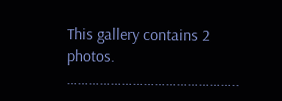This gallery contains 2 photos.
………………………………………..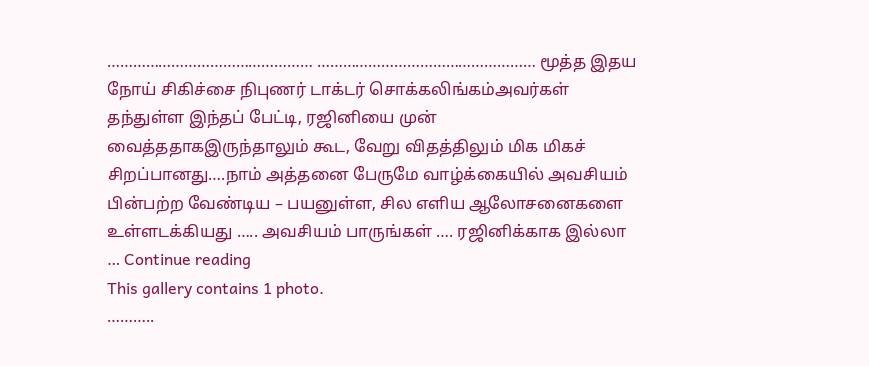………………………………………… …………………………………………… மூத்த இதய நோய் சிகிச்சை நிபுணர் டாக்டர் சொக்கலிங்கம்அவர்கள் தந்துள்ள இந்தப் பேட்டி, ரஜினியை முன் வைத்ததாகஇருந்தாலும் கூட, வேறு விதத்திலும் மிக மிகச் சிறப்பானது….நாம் அத்தனை பேருமே வாழ்க்கையில் அவசியம் பின்பற்ற வேண்டிய – பயனுள்ள, சில எளிய ஆலோசனைகளை உள்ளடக்கியது ….. அவசியம் பாருங்கள் …. ரஜினிக்காக இல்லா … Continue reading
This gallery contains 1 photo.
………..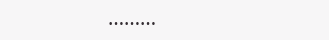………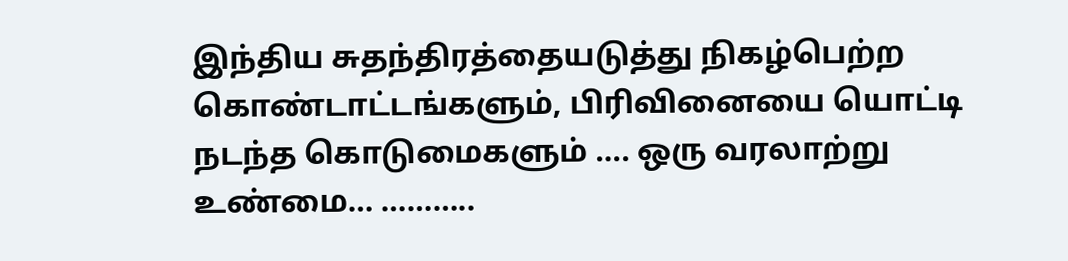இந்திய சுதந்திரத்தையடுத்து நிகழ்பெற்ற கொண்டாட்டங்களும், பிரிவினையை யொட்டி நடந்த கொடுமைகளும் …. ஒரு வரலாற்று உண்மை… ………..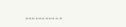………..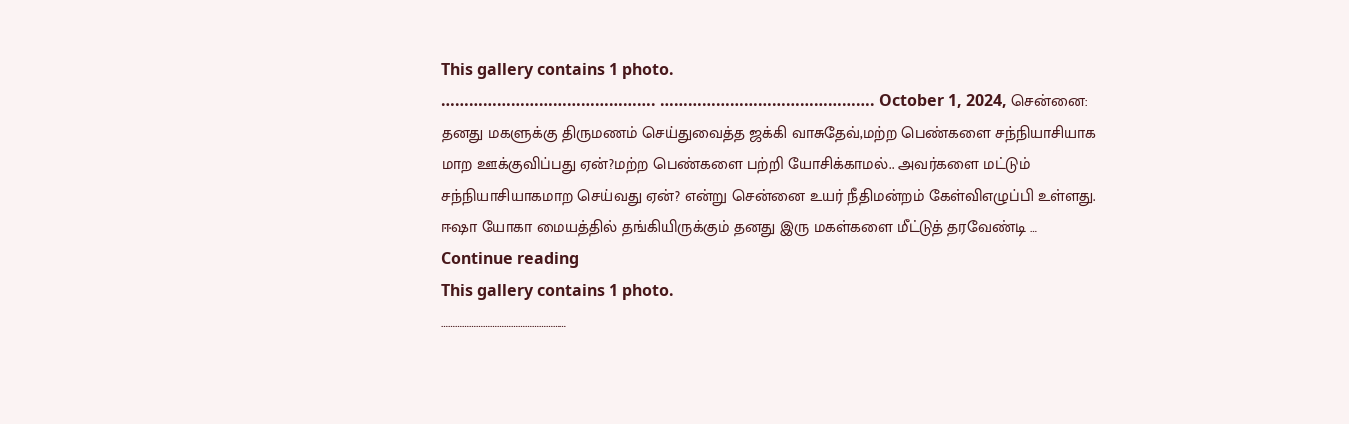This gallery contains 1 photo.
………………………………………. ………………………………………. October 1, 2024, சென்னை: தனது மகளுக்கு திருமணம் செய்துவைத்த ஜக்கி வாசுதேவ்,மற்ற பெண்களை சந்நியாசியாக மாற ஊக்குவிப்பது ஏன்?மற்ற பெண்களை பற்றி யோசிக்காமல்.. அவர்களை மட்டும் சந்நியாசியாகமாற செய்வது ஏன்? என்று சென்னை உயர் நீதிமன்றம் கேள்விஎழுப்பி உள்ளது. ஈஷா யோகா மையத்தில் தங்கியிருக்கும் தனது இரு மகள்களை மீட்டுத் தரவேண்டி … Continue reading
This gallery contains 1 photo.
………………………………………………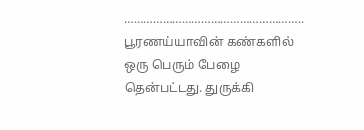……………………………………………….. பூரணய்யாவின் கண்களில் ஒரு பெரும் பேழை தென்பட்டது. துருக்கி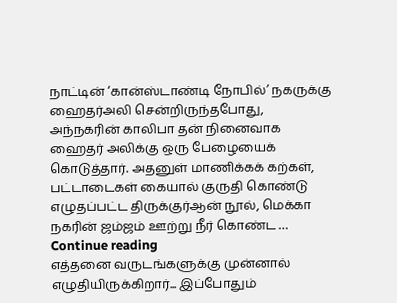நாட்டின் ‘கான்ஸ்டாண்டி நோபில்’ நகருக்கு ஹைதர்அலி சென்றிருந்தபோது, அந்நகரின் காலிபா தன் நினைவாக ஹைதர் அலிக்கு ஒரு பேழையைக் கொடுத்தார். அதனுள் மாணிக்கக் கற்கள், பட்டாடைகள் கையால் குருதி கொண்டு எழுதப்பட்ட திருக்குர்ஆன் நூல், மெக்கா நகரின் ஜம்ஜம் ஊற்று நீர் கொண்ட … Continue reading
எத்தனை வருடங்களுக்கு முன்னால் எழுதியிருக்கிறார்... இப்போதும்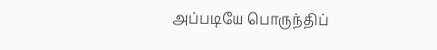அப்படியே பொருந்திப்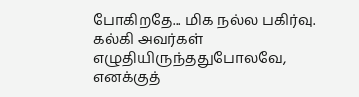போகிறதே... மிக நல்ல பகிர்வு. கல்கி அவர்கள் எழுதியிருந்ததுபோலவே, எனக்குத்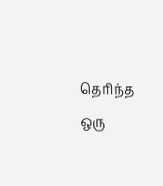தெரிந்த ஒரு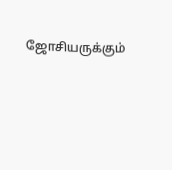ஜோசியருக்கும்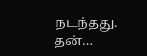நடந்தது. தன்…